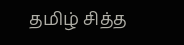தமிழ் சித்த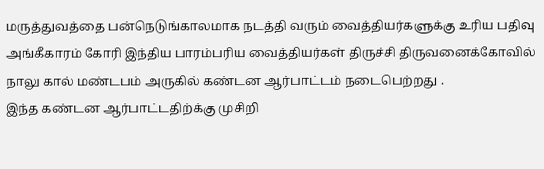மருத்துவத்தை பன்நெடுங்காலமாக நடத்தி வரும் வைத்தியர்களுக்கு உரிய பதிவு அங்கீகாரம் கோரி இந்திய பாரம்பரிய வைத்தியர்கள் திருச்சி திருவனைக்கோவில் நாலு கால் மண்டபம் அருகில் கண்டன ஆர்பாட்டம் நடைபெற்றது .
இந்த கண்டன ஆர்பாட்டதிற்க்கு முசிறி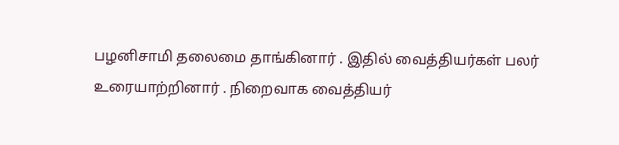பழனிசாமி தலைமை தாங்கினார் . இதில் வைத்தியர்கள் பலர் உரையாற்றினார் . நிறைவாக வைத்தியர்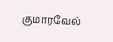குமாரவேல்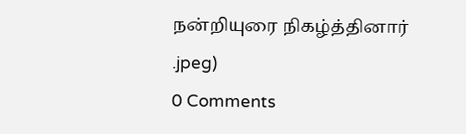நன்றியுரை நிகழ்த்தினார்
.jpeg)
0 Comments